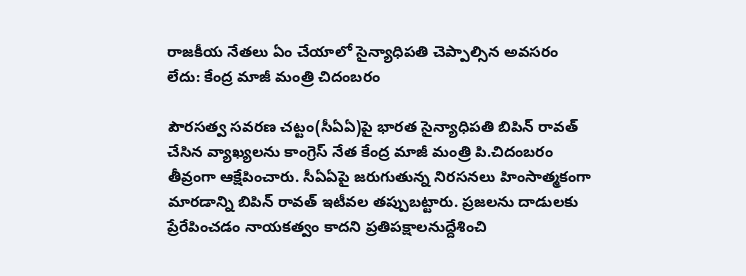రాజకీయ నేతలు ఏం చేయాలో సైన్యాధిపతి చెప్పాల్సిన అవసరం లేదు: కేంద్ర మాజీ మంత్రి చిదంబరం

పౌరసత్వ సవరణ చట్టం(సీఏఏ)పై భారత సైన్యాధిపతి బిపిన్ రావత్ చేసిన వ్యాఖ్యలను కాంగ్రెస్ నేత కేంద్ర మాజీ మంత్రి పి.చిదంబరం తీవ్రంగా ఆక్షేపించారు. సీఏఏపై జరుగుతున్న నిరసనలు హింసాత్మకంగా మారడాన్ని బిపిన్ రావత్ ఇటీవల తప్పుబట్టారు. ప్రజలను దాడులకు ప్రేరేపించడం నాయకత్వం కాదని ప్రతిపక్షాలనుద్దేశించి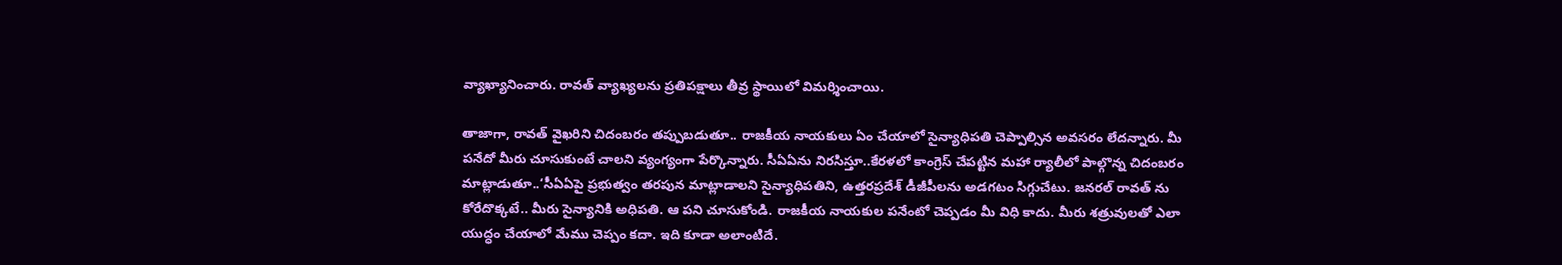వ్యాఖ్యానించారు. రావత్ వ్యాఖ్యలను ప్రతిపక్షాలు తీవ్ర స్థాయిలో విమర్శించాయి.

తాజాగా, రావత్ వైఖరిని చిదంబరం తప్పుబడుతూ.. రాజకీయ నాయకులు ఏం చేయాలో సైన్యాధిపతి చెప్పాల్సిన అవసరం లేదన్నారు. మీ పనేదో మీరు చూసుకుంటే చాలని వ్యంగ్యంగా పేర్కొన్నారు. సీఏఏను నిరసిస్తూ..కేరళలో కాంగ్రెస్ చేపట్టిన మహా ర్యాలీలో పాల్గొన్న చిదంబరం మాట్లాడుతూ..‘సీఏఏపై ప్రభుత్వం తరపున మాట్లాడాలని సైన్యాధిపతిని, ఉత్తరప్రదేశ్ డీజీపీలను అడగటం సిగ్గుచేటు. జనరల్ రావత్ ను కోరేదొక్కటే.. మీరు సైన్యానికి అధిపతి. ఆ పని చూసుకోండి. రాజకీయ నాయకుల పనేంటో చెప్పడం మీ విధి కాదు. మీరు శత్రువులతో ఎలా యుద్ధం చేయాలో మేము చెప్పం కదా. ఇది కూడా అలాంటిదే.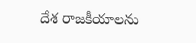దేశ రాజకీయాలను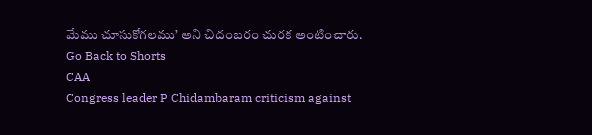మేము చూసుకోగలము’ అని చిదంబరం చురక అంటించారు.
Go Back to Shorts
CAA
Congress leader P Chidambaram criticism against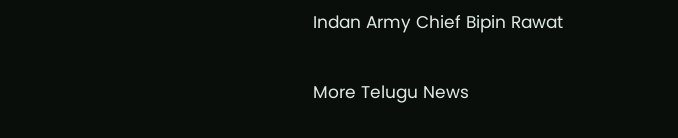Indan Army Chief Bipin Rawat

More Telugu News